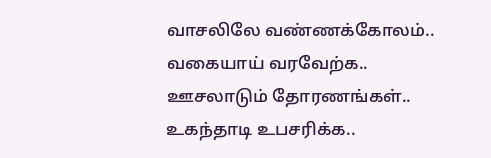வாசலிலே வண்ணக்கோலம்..
வகையாய் வரவேற்க..
ஊசலாடும் தோரணங்கள்..
உகந்தாடி உபசரிக்க..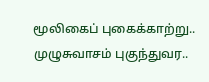மூலிகைப் புகைக்காற்று..
முழுசுவாசம் புகுந்துவர..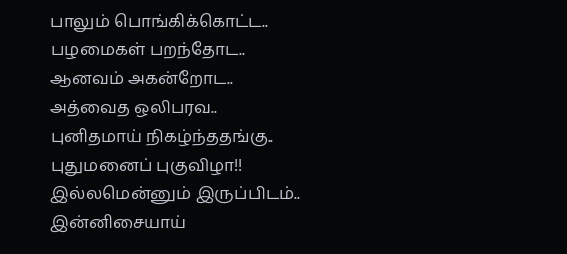பாலும் பொங்கிக்கொட்ட..
பழமைகள் பறந்தோட..
ஆனவம் அகன்றோட..
அத்வைத ஒலிபரவ..
புனிதமாய் நிகழ்ந்ததங்கு..
புதுமனைப் புகுவிழா!!
இல்லமென்னும் இருப்பிடம்..
இன்னிசையாய்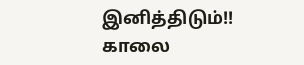இனித்திடும்!!
காலை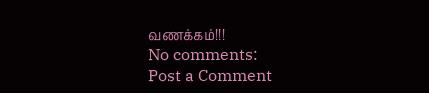வணக்கம்!!!
No comments:
Post a Comment